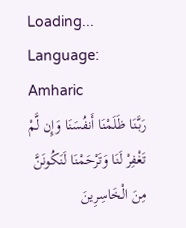Loading...
Language: Amharic
رَبَّنَا ظَلَمْنَا أَنفُسَنَا وَإِن لَّمْ تَغْفِرْ لَنَا وَتَرْحَمْنَا لَنَكُونَنَّ مِنَ الْخَاسِرِينَ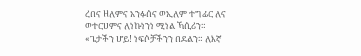ረበና ዘለምና አንፉሰና ወኢለም ተግፊር ለና ወተርሀምና ለነኩነንነ ሚነል ኻሲሪን።
«ጌታችን ሆይ! ነፍሶቻችንን በደልን። ለእኛ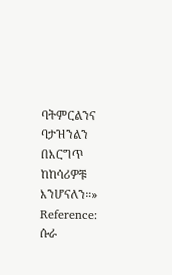ባትምርልንና ባታዝንልን በእርግጥ ከከሳሪዎቹ እንሆናለን።»
Reference: ሱራ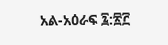አል-አዕራፍ ፯:፳፫